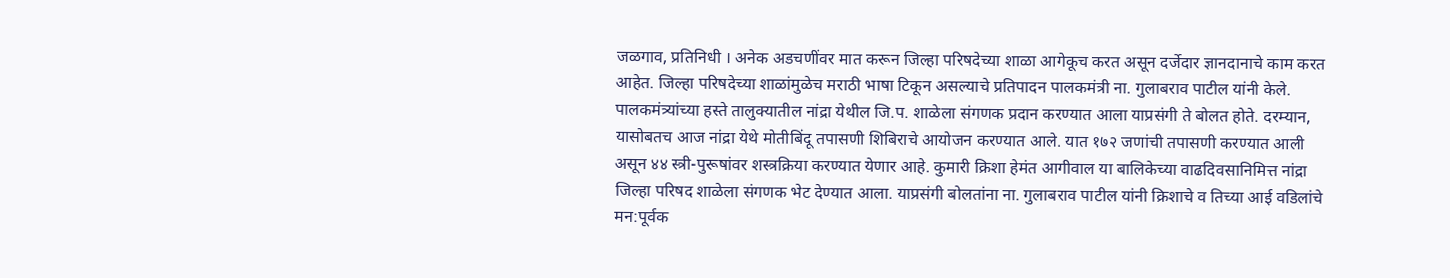जळगाव, प्रतिनिधी । अनेक अडचणींवर मात करून जिल्हा परिषदेच्या शाळा आगेकूच करत असून दर्जेदार ज्ञानदानाचे काम करत आहेत. जिल्हा परिषदेच्या शाळांमुळेच मराठी भाषा टिकून असल्याचे प्रतिपादन पालकमंत्री ना. गुलाबराव पाटील यांनी केले. पालकमंत्र्यांच्या हस्ते तालुक्यातील नांद्रा येथील जि.प. शाळेला संगणक प्रदान करण्यात आला याप्रसंगी ते बोलत होते. दरम्यान, यासोबतच आज नांद्रा येथे मोतीबिंदू तपासणी शिबिराचे आयोजन करण्यात आले. यात १७२ जणांची तपासणी करण्यात आली असून ४४ स्त्री-पुरूषांवर शस्त्रक्रिया करण्यात येणार आहे. कुमारी क्रिशा हेमंत आगीवाल या बालिकेच्या वाढदिवसानिमित्त नांद्रा जिल्हा परिषद शाळेला संगणक भेट देण्यात आला. याप्रसंगी बोलतांना ना. गुलाबराव पाटील यांनी क्रिशाचे व तिच्या आई वडिलांचे मन:पूर्वक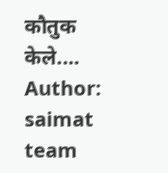कौतुक केले.…
Author: saimat team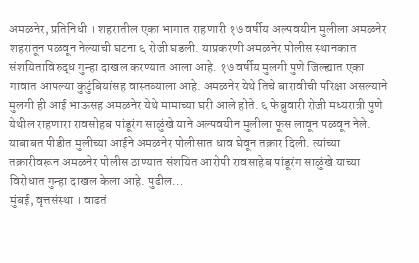अमळनेर, प्रतिनिधी । शहरातील एका भागात राहणारी १७ वर्षीय अल्पवयीन मुलीला अमळनेर शहरातून पळवून नेल्याची घटना ६ रोजी घडली. याप्रकरणी अमळनेर पोलीस स्थानकात संशयिताविरुद्ध गुन्हा दाखल करण्यात आला आहे. १७ वर्षीय मुलगी पुणे जिल्ह्यात एका गावात आपल्या कुटुंबियांसह वास्तव्याला आहे. अमळनेर येथे तिचे बारावीची परिक्षा असल्याने मुलगी ही आई भाऊसह अमळनेर येथे मामाच्या घरी आले होते. ६ फेब्रुवारी रोजी मध्यरात्री पुणे येथील राहणारा रावसोहब पांडूरंग साळुंखे याने अल्पवयीन मुलीला फूस लावून पळवून नेले. याबाबत पीडीत मुलीच्या आईने अमळनेर पोलीसात धाव घेवून तक्रार दिली. त्यांच्या तक्रारीवरून अमळनेर पोलीस ठाण्यात संशयित आरोपी रावसाहेब पांडूरंग साळुंखे याच्या विरोधात गुन्हा दाखल केला आहे. पुढील…
मुंबई, वृत्तसंस्था । वाढतं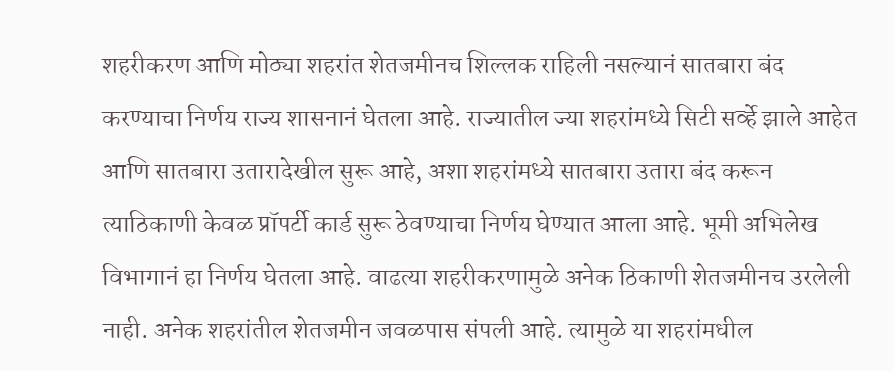शहरीकरण आणि मोठ्या शहरांत शेतजमीनच शिल्लक राहिली नसल्यानं सातबारा बंद करण्याचा निर्णय राज्य शासनानं घेतला आहे. राज्यातील ज्या शहरांमध्ये सिटी सर्व्हे झाले आहेत आणि सातबारा उतारादेखील सुरू आहे, अशा शहरांमध्ये सातबारा उतारा बंद करून त्याठिकाणी केवळ प्रॉपर्टी कार्ड सुरू ठेवण्याचा निर्णय घेण्यात आला आहे. भूमी अभिलेख विभागानं हा निर्णय घेतला आहे. वाढत्या शहरीकरणामुळे अनेक ठिकाणी शेतजमीनच उरलेली नाही. अनेक शहरांतील शेतजमीन जवळपास संपली आहे. त्यामुळे या शहरांमधील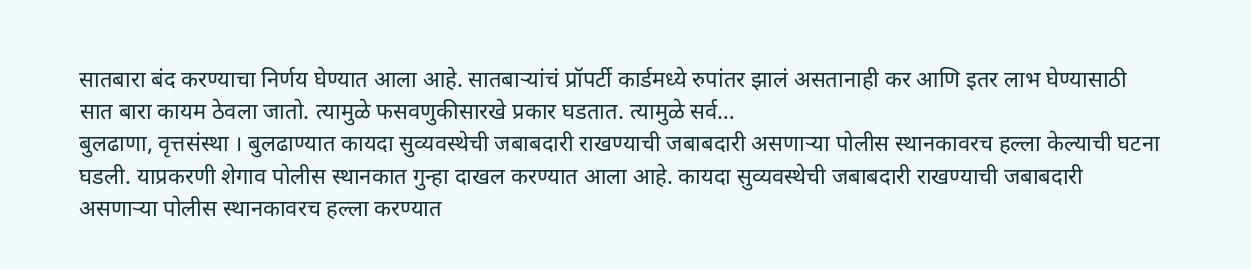सातबारा बंद करण्याचा निर्णय घेण्यात आला आहे. सातबाऱ्यांचं प्रॉपर्टी कार्डमध्ये रुपांतर झालं असतानाही कर आणि इतर लाभ घेण्यासाठी सात बारा कायम ठेवला जातो. त्यामुळे फसवणुकीसारखे प्रकार घडतात. त्यामुळे सर्व…
बुलढाणा, वृत्तसंस्था । बुलढाण्यात कायदा सुव्यवस्थेची जबाबदारी राखण्याची जबाबदारी असणाऱ्या पोलीस स्थानकावरच हल्ला केल्याची घटना घडली. याप्रकरणी शेगाव पोलीस स्थानकात गुन्हा दाखल करण्यात आला आहे. कायदा सुव्यवस्थेची जबाबदारी राखण्याची जबाबदारी असणाऱ्या पोलीस स्थानकावरच हल्ला करण्यात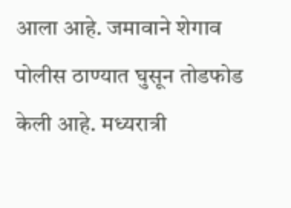आला आहे. जमावाने शेगाव पोलीस ठाण्यात घुसून तोडफोड केली आहे. मध्यरात्री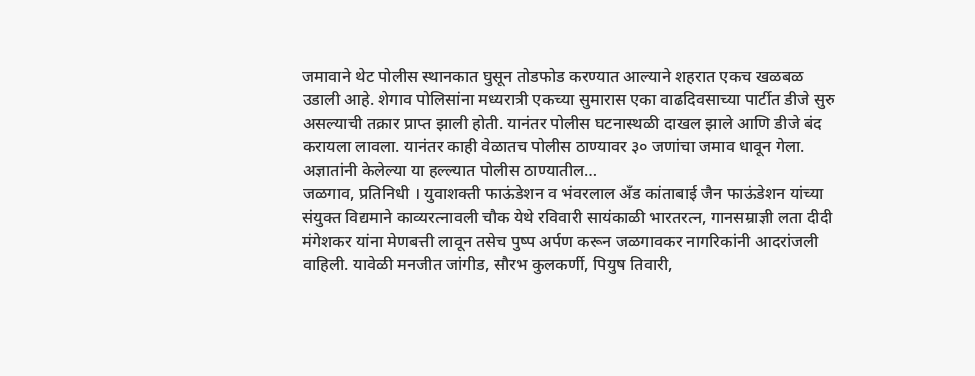जमावाने थेट पोलीस स्थानकात घुसून तोडफोड करण्यात आल्याने शहरात एकच खळबळ उडाली आहे. शेगाव पोलिसांना मध्यरात्री एकच्या सुमारास एका वाढदिवसाच्या पार्टीत डीजे सुरु असल्याची तक्रार प्राप्त झाली होती. यानंतर पोलीस घटनास्थळी दाखल झाले आणि डीजे बंद करायला लावला. यानंतर काही वेळातच पोलीस ठाण्यावर ३० जणांचा जमाव धावून गेला. अज्ञातांनी केलेल्या या हल्ल्यात पोलीस ठाण्यातील…
जळगाव, प्रतिनिधी । युवाशक्ती फाऊंडेशन व भंवरलाल अँड कांताबाई जैन फाऊंडेशन यांच्या संयुक्त विद्यमाने काव्यरत्नावली चौक येथे रविवारी सायंकाळी भारतरत्न, गानसम्राज्ञी लता दीदी मंगेशकर यांना मेणबत्ती लावून तसेच पुष्प अर्पण करून जळगावकर नागरिकांनी आदरांजली वाहिली. यावेळी मनजीत जांगीड, सौरभ कुलकर्णी, पियुष तिवारी,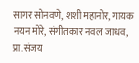सागर सोनवणे, शशी महानोर, गायक नयन मोरे, संगीतकार नवल जाधव, प्रा.संजय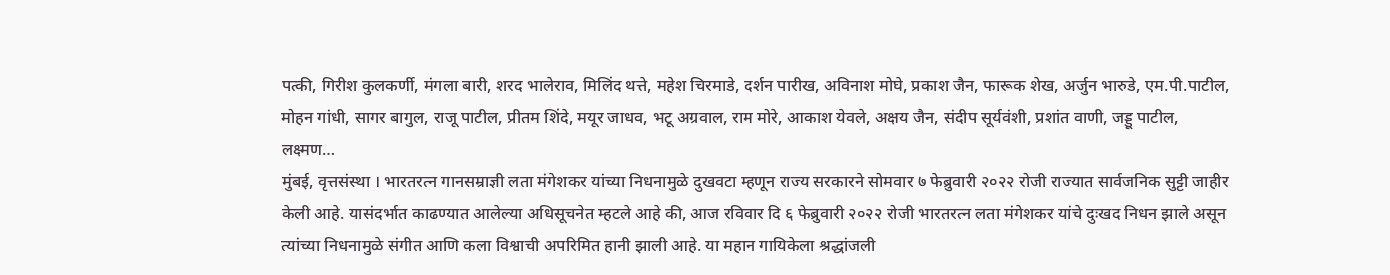पत्की, गिरीश कुलकर्णी, मंगला बारी, शरद भालेराव, मिलिंद थत्ते, महेश चिरमाडे, दर्शन पारीख, अविनाश मोघे, प्रकाश जैन, फारूक शेख, अर्जुन भारुडे, एम.पी.पाटील, मोहन गांधी, सागर बागुल, राजू पाटील, प्रीतम शिंदे, मयूर जाधव, भटू अग्रवाल, राम मोरे, आकाश येवले, अक्षय जैन, संदीप सूर्यवंशी, प्रशांत वाणी, जड्डू पाटील, लक्ष्मण…
मुंबई, वृत्तसंस्था । भारतरत्न गानसम्राज्ञी लता मंगेशकर यांच्या निधनामुळे दुखवटा म्हणून राज्य सरकारने सोमवार ७ फेब्रुवारी २०२२ रोजी राज्यात सार्वजनिक सुट्टी जाहीर केली आहे. यासंदर्भात काढण्यात आलेल्या अधिसूचनेत म्हटले आहे की, आज रविवार दि ६ फेब्रुवारी २०२२ रोजी भारतरत्न लता मंगेशकर यांचे दुःखद निधन झाले असून त्यांच्या निधनामुळे संगीत आणि कला विश्वाची अपरिमित हानी झाली आहे. या महान गायिकेला श्रद्धांजली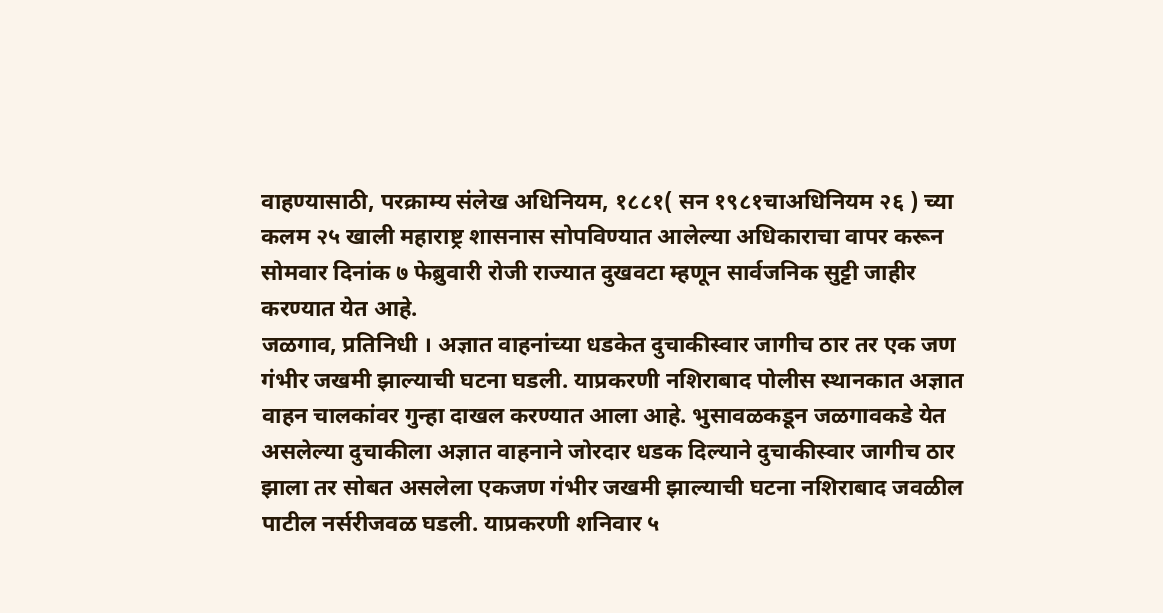वाहण्यासाठी, परक्राम्य संलेख अधिनियम, १८८१( सन १९८१चाअधिनियम २६ ) च्या कलम २५ खाली महाराष्ट्र शासनास सोपविण्यात आलेल्या अधिकाराचा वापर करून सोमवार दिनांक ७ फेब्रुवारी रोजी राज्यात दुखवटा म्हणून सार्वजनिक सुट्टी जाहीर करण्यात येत आहे.
जळगाव, प्रतिनिधी । अज्ञात वाहनांच्या धडकेत दुचाकीस्वार जागीच ठार तर एक जण गंभीर जखमी झाल्याची घटना घडली. याप्रकरणी नशिराबाद पोलीस स्थानकात अज्ञात वाहन चालकांवर गुन्हा दाखल करण्यात आला आहे. भुसावळकडून जळगावकडे येत असलेल्या दुचाकीला अज्ञात वाहनाने जोरदार धडक दिल्याने दुचाकीस्वार जागीच ठार झाला तर सोबत असलेला एकजण गंभीर जखमी झाल्याची घटना नशिराबाद जवळील पाटील नर्सरीजवळ घडली. याप्रकरणी शनिवार ५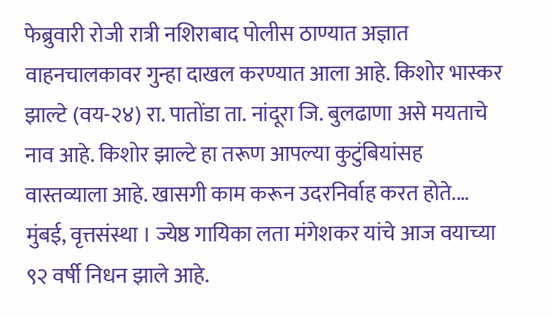फेब्रुवारी रोजी रात्री नशिराबाद पोलीस ठाण्यात अज्ञात वाहनचालकावर गुन्हा दाखल करण्यात आला आहे. किशोर भास्कर झाल्टे (वय-२४) रा. पातोंडा ता. नांदूरा जि. बुलढाणा असे मयताचे नाव आहे. किशोर झाल्टे हा तरूण आपल्या कुटुंबियांसह वास्तव्याला आहे. खासगी काम करून उदरनिर्वाह करत होते.…
मुंबई, वृत्तसंस्था । ज्येष्ठ गायिका लता मंगेशकर यांचे आज वयाच्या ९२ वर्षी निधन झाले आहे.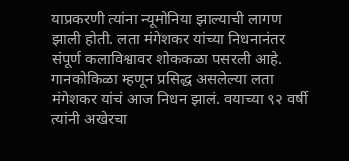याप्रकरणी त्यांना न्यूमोनिया झाल्याची लागण झाली होती. लता मंगेशकर यांच्या निधनानंतर संपूर्ण कलाविश्वावर शोककळा पसरली आहे. गानकोकिळा म्हणून प्रसिद्ध असलेल्या लता मंगेशकर यांचं आज निधन झालं. वयाच्या ९२ वर्षी त्यांनी अखेरचा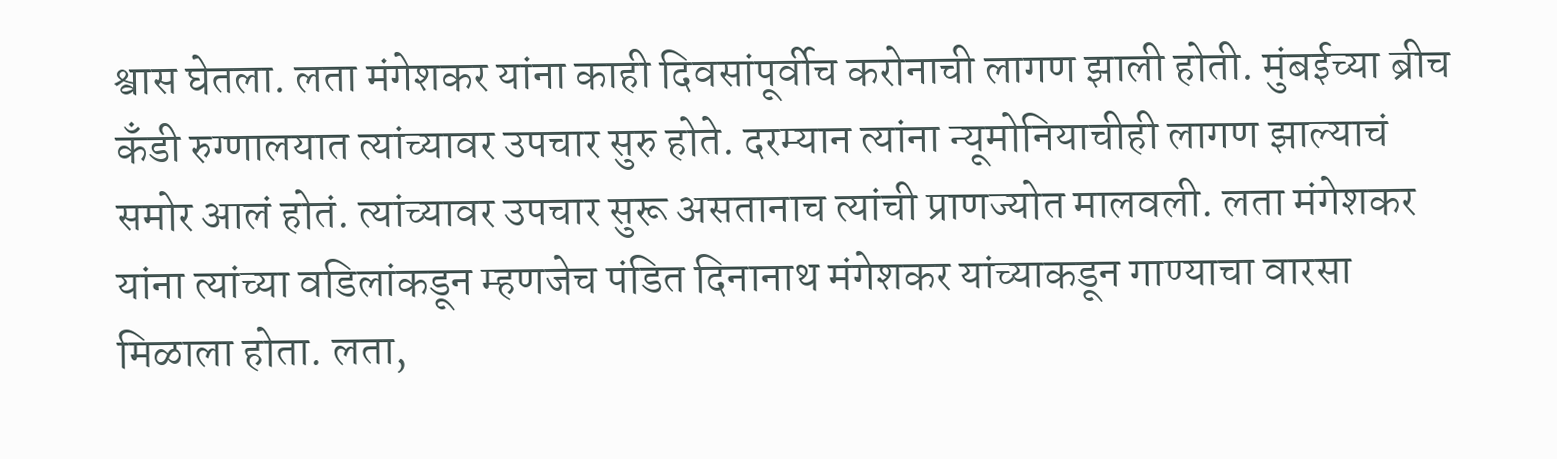श्वास घेतला. लता मंगेशकर यांना काही दिवसांपूर्वीच करोनाची लागण झाली होती. मुंबईच्या ब्रीच कँडी रुग्णालयात त्यांच्यावर उपचार सुरु होते. दरम्यान त्यांना न्यूमोनियाचीही लागण झाल्याचं समोर आलं होतं. त्यांच्यावर उपचार सुरू असतानाच त्यांची प्राणज्योत मालवली. लता मंगेशकर यांना त्यांच्या वडिलांकडून म्हणजेच पंडित दिनानाथ मंगेशकर यांच्याकडून गाण्याचा वारसा मिळाला होता. लता,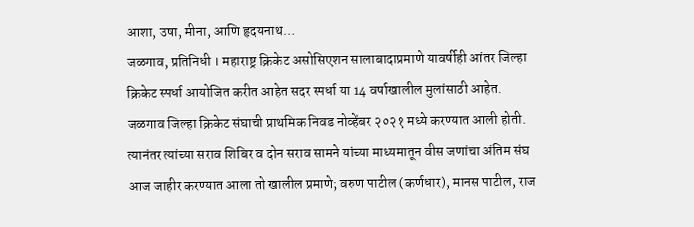आशा, उषा, मीना, आणि हृदयनाथ…
जळगाव, प्रतिनिधी । महाराष्ट्र क्रिकेट असोसिएशन सालाबादाप्रमाणे यावर्षीही आंतर जिल्हा क्रिकेट स्पर्धा आयोजित करीत आहेत सदर स्पर्धा या 14 वर्षाखालील मुलांसाठी आहेत. जळगाव जिल्हा क्रिकेट संघाची प्राथमिक निवड नोव्हेंबर २०२१ मध्ये करण्यात आली होती. त्यानंतर त्यांच्या सराव शिबिर व दोन सराव सामने यांच्या माध्यमातून वीस जणांचा अंतिम संघ आज जाहीर करण्यात आला तो खालील प्रमाणे; वरुण पाटील (कर्णधार), मानस पाटील, राज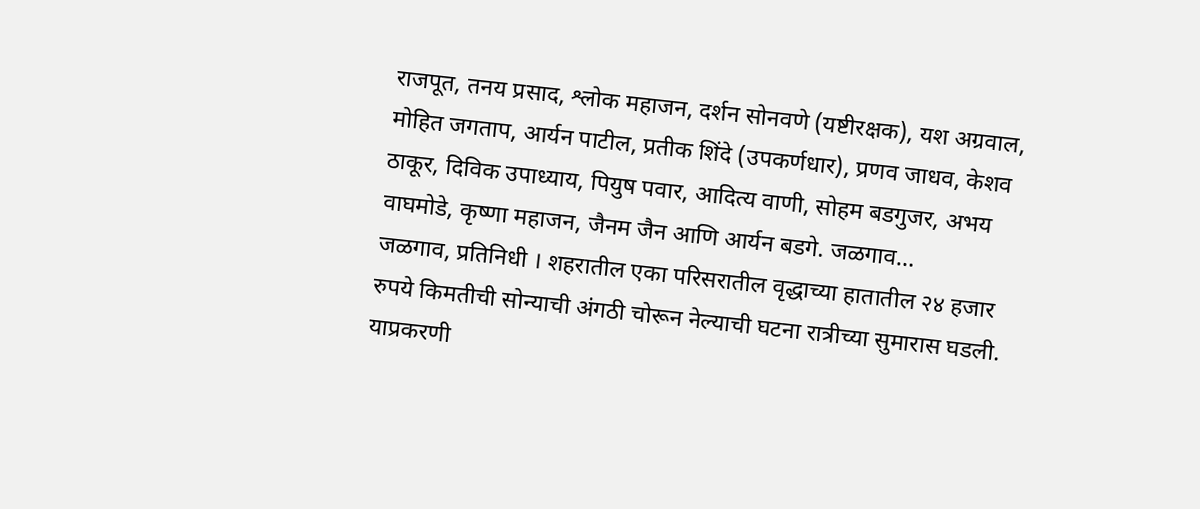राजपूत, तनय प्रसाद, श्लोक महाजन, दर्शन सोनवणे (यष्टीरक्षक), यश अग्रवाल, मोहित जगताप, आर्यन पाटील, प्रतीक शिंदे (उपकर्णधार), प्रणव जाधव, केशव ठाकूर, दिविक उपाध्याय, पियुष पवार, आदित्य वाणी, सोहम बडगुजर, अभय वाघमोडे, कृष्णा महाजन, जैनम जैन आणि आर्यन बडगे. जळगाव…
जळगाव, प्रतिनिधी । शहरातील एका परिसरातील वृद्धाच्या हातातील २४ हजार रुपये किमतीची सोन्याची अंगठी चोरून नेल्याची घटना रात्रीच्या सुमारास घडली. याप्रकरणी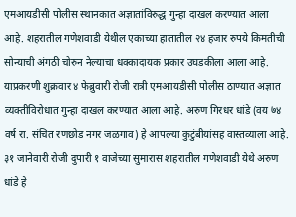एमआयडीसी पोलीस स्थानकात अज्ञातांविरुद्ध गुन्हा दाखल करण्यात आला आहे. शहरातील गणेशवाडी येथील एकाच्या हातातील २४ हजार रुपये किमतीची सोन्याची अंगठी चोरुन नेल्याचा धक्कादायक प्रकार उघडकीला आला आहे. याप्रकरणी शुक्रवार ४ फेब्रुवारी रोजी रात्री एमआयडीसी पोलीस ठाण्यात अज्ञात व्यक्तीविरोधात गुन्हा दाखल करण्यात आला आहे. अरुण गिरधर धांडे (वय ७४ वर्ष रा. संचित रणछोड नगर जळगाव) हे आपल्या कुटुंबीयांसह वास्तव्याला आहे. ३१ जानेवारी रोजी दुपारी १ वाजेच्या सुमारास शहरातील गणेशवाडी येथे अरुण धांडे हे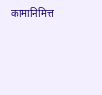कामानिमित्त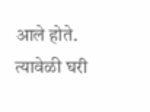आले होते. त्यावेळी घरी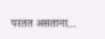परतत असताना…